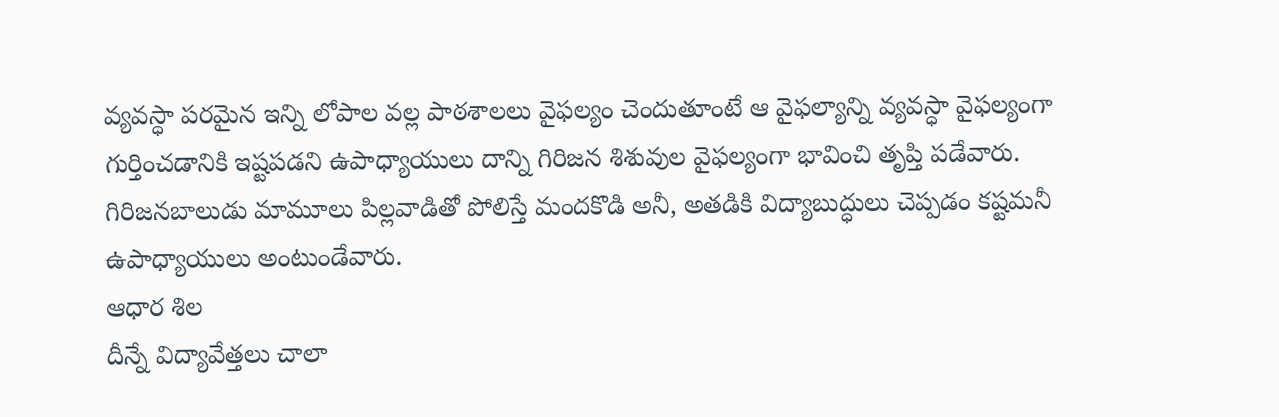వ్యవస్ధా పరమైన ఇన్ని లోపాల వల్ల పాఠశాలలు వైఫల్యం చెందుతూంటే ఆ వైఫల్యాన్ని వ్యవస్ధా వైఫల్యంగా గుర్తించడానికి ఇష్టపడని ఉపాధ్యాయులు దాన్ని గిరిజన శిశువుల వైఫల్యంగా భావించి తృప్తి పడేవారు. గిరిజనబాలుడు మామూలు పిల్లవాడితో పోలిస్తే మందకొడి అనీ, అతడికి విద్యాబుద్ధులు చెప్పడం కష్టమనీ ఉపాధ్యాయులు అంటుండేవారు.
ఆధార శిల
దీన్నే విద్యావేత్తలు చాలా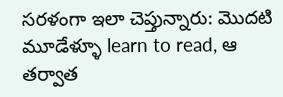సరళంగా ఇలా చెప్తున్నారు: మొదటి మూడేళ్ళూ learn to read, ఆ తర్వాత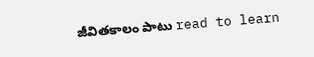జీవితకాలం పాటు read to learn